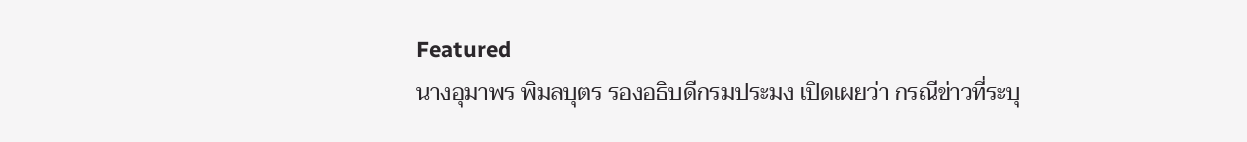Featured
นางอุมาพร พิมลบุตร รองอธิบดีกรมประมง เปิดเผยว่า กรณีข่าวที่ระบุ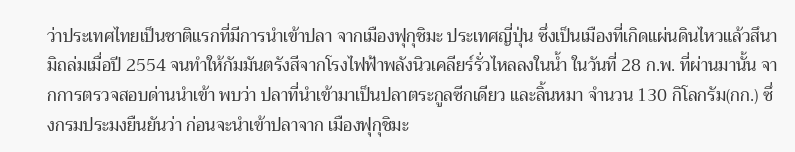ว่าประเทศไทยเป็นชาติแรกที่มีการนำเข้าปลา จากเมืองฟุกุชิมะ ประเทศญี่ปุ่น ซึ่งเป็นเมืองที่เกิดแผ่นดินไหวแล้วสึนามิถล่มเมื่อปี 2554 จนทำให้กัมมันตรังสีจากโรงไฟฟ้าพลังนิวเคลียร์รั่วไหลลงในน้ำ ในวันที่ 28 ก.พ. ที่ผ่านมานั้น จากการตรวจสอบด่านนำเข้า พบว่า ปลาที่นำเข้ามาเป็นปลาตระกูลซีกเดียว และลิ้นหมา จำนวน 130 กิโลกรัม(กก.) ซึ่งกรมประมงยืนยันว่า ก่อนจะนำเข้าปลาจาก เมืองฟุกุชิมะ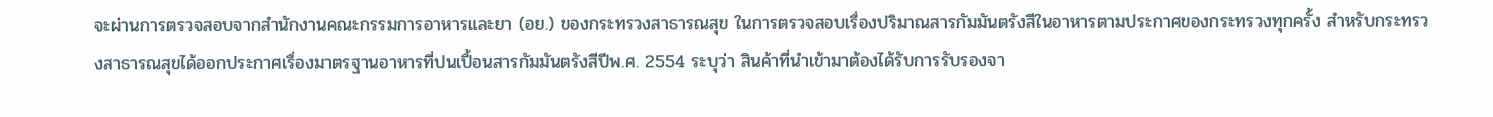จะผ่านการตรวจสอบจากสำนักงานคณะกรรมการอาหารและยา (อย.) ของกระทรวงสาธารณสุข ในการตรวจสอบเรื่องปริมาณสารกัมมันตรังสีในอาหารตามประกาศของกระทรวงทุกครั้ง สำหรับกระทรวงสาธารณสุขได้ออกประกาศเรื่องมาตรฐานอาหารที่ปนเปื้อนสารกัมมันตรังสีปีพ.ศ. 2554 ระบุว่า สินค้าที่นำเข้ามาต้องได้รับการรับรองจา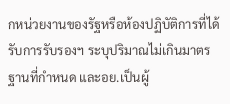กหน่วยงานของรัฐหรือห้องปฏิบัติการที่ได้รับการรับรองฯ ระบุปริมาณไม่เกินมาตรฐานที่กำหนด และอย.เป็นผู้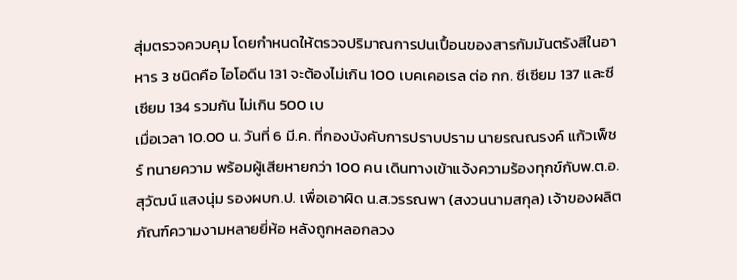สุ่มตรวจควบคุม โดยกำหนดให้ตรวจปริมาณการปนเปื้อนของสารกัมมันตรังสีในอาหาร 3 ชนิดคือ ไอโอดีน 131 จะต้องไม่เกิน 100 เบคเคอเรล ต่อ กก. ซีเซียม 137 และซีเซียม 134 รวมกัน ไม่เกิน 500 เบ
เมื่อเวลา 10.00 น. วันที่ 6 มี.ค. ที่กองบังคับการปราบปราม นายรณณรงค์ แก้วเพ็ชร์ ทนายความ พร้อมผู้เสียหายกว่า 100 คน เดินทางเข้าแจ้งความร้องทุกข์กับพ.ต.อ.สุวัฒน์ แสงนุ่ม รองผบก.ป. เพื่อเอาผิด น.ส.วรรณพา (สงวนนามสกุล) เจ้าของผลิตภัณฑ์ความงามหลายยี่ห้อ หลังถูกหลอกลวง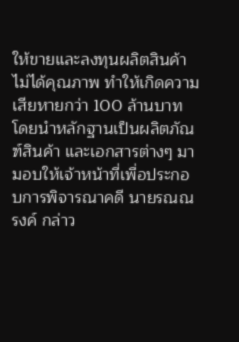ให้ขายและลงทุนผลิตสินค้าไม่ได้คุณภาพ ทำให้เกิดความเสียหายกว่า 100 ล้านบาท โดยนำหลักฐานเป็นผลิตภัณฑ์สินค้า และเอกสารต่างๆ มามอบให้เจ้าหน้าที่เพื่อประกอบการพิจารณาคดี นายรณณรงค์ กล่าว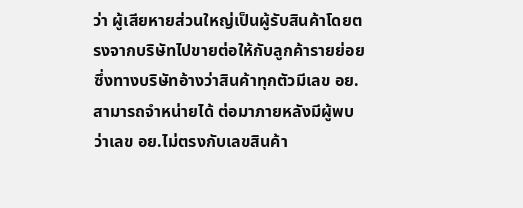ว่า ผู้เสียหายส่วนใหญ่เป็นผู้รับสินค้าโดยตรงจากบริษัทไปขายต่อให้กับลูกค้ารายย่อย ซึ่งทางบริษัทอ้างว่าสินค้าทุกตัวมีเลข อย.สามารถจำหน่ายได้ ต่อมาภายหลังมีผู้พบว่าเลข อย.ไม่ตรงกับเลขสินค้า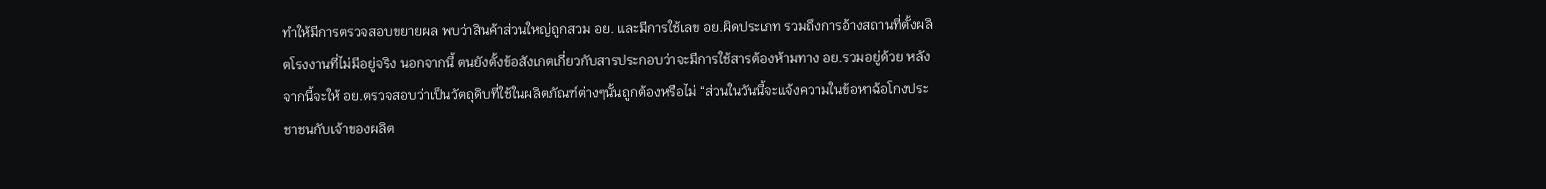ทำให้มีการตรวจสอบขยายผล พบว่าสินค้าส่วนใหญ่ถูกสวม อย. และมีการใช้เลข อย.ผิดประเภท รวมถึงการอ้างสถานที่ตั้งผลิตโรงงานที่ไม่มีอยู่จริง นอกจากนี้ ตนยังตั้งข้อสังเกตเกี่ยวกับสารประกอบว่าจะมีการใช้สารต้องห้ามทาง อย.รวมอยู่ด้วย หลังจากนี้จะให้ อย.ตรวจสอบว่าเป็นวัตถุดิบที่ใช้ในผลิตภัณฑ์ต่างๆนั้นถูกต้องหรือไม่ “ส่วนในวันนี้จะแจ้งความในข้อหาฉ้อโกงประชาชนกับเจ้าของผลิต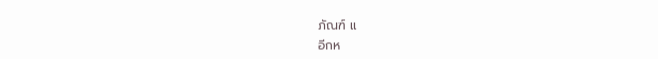ภัณฑ์ แ
อีกห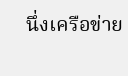นึ่งเครือข่าย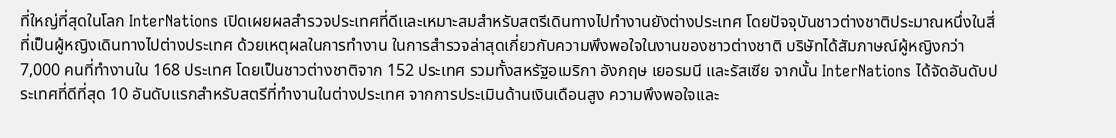ที่ใหญ่ที่สุดในโลก InterNations เปิดเผยผลสำรวจประเทศที่ดีเเละเหมาะสมสำหรับสตรีเดินทางไปทำงานยังต่างประเทศ โดยปัจจุบันชาวต่างชาติประมาณหนึ่งในสี่ ที่เป็นผู้หญิงเดินทางไปต่างประเทศ ด้วยเหตุผลในการทำงาน ในการสำรวจล่าสุดเกี่ยวกับความพึงพอใจในงานของชาวต่างชาติ บริษัทได้สัมภาษณ์ผู้หญิงกว่า 7,000 คนที่ทำงานใน 168 ประเทศ โดยเป็นชาวต่างชาติจาก 152 ประเทศ รวมทั้งสหรัฐอเมริกา อังกฤษ เยอรมนี และรัสเซีย จากนั้น InterNations ได้จัดอันดับประเทศที่ดีที่สุด 10 อันดับแรกสำหรับสตรีที่ทำงานในต่างประเทศ จากการประเมินด้านเงินเดือนสูง ความพึงพอใจเเละ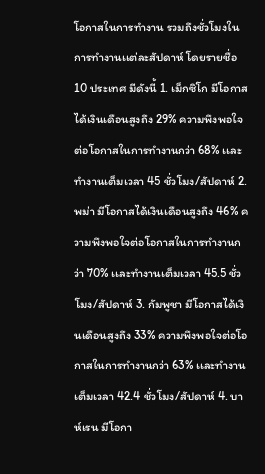โอกาสในการทำงาน รวมถึงชั่วโมงในการทำงานเเต่ละสัปดาห์ โดยรายชื่อ 10 ประเทศ มีดังนี้ 1. เม็กซิโก มีโอกาสได้เงินเดือนสูงถึง 29% ความพึงพอใจต่อโอกาสในการทำงานกว่า 68% เเละทำงานเต็มเวลา 45 ชั่วโมง/สัปดาห์ 2. พม่า มีโอกาสได้เงินเดือนสูงถึง 46% ความพึงพอใจต่อโอกาสในการทำงานกว่า 70% เเละทำงานเต็มเวลา 45.5 ชั่วโมง/สัปดาห์ 3. กัมพูชา มีโอกาสได้เงินเดือนสูงถึง 33% ความพึงพอใจต่อโอกาสในการทำงานกว่า 63% เเละทำงานเต็มเวลา 42.4 ชั่วโมง/สัปดาห์ 4. บาห์เรน มีโอกา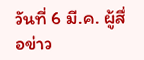วันที่ 6 มี.ค. ผู้สื่อข่าว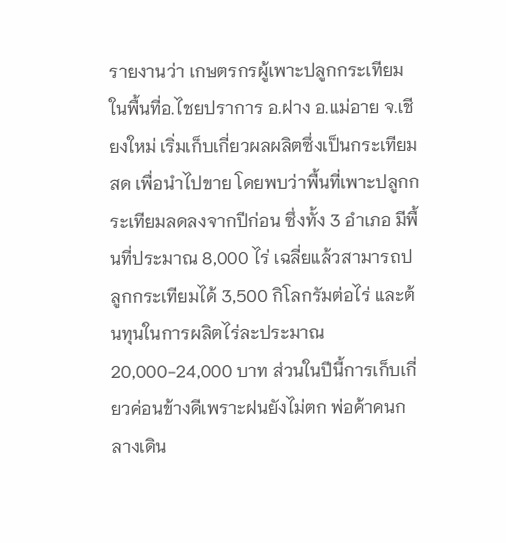รายงานว่า เกษตรกรผู้เพาะปลูกกระเทียม ในพื้นที่อ.ไชยปราการ อ.ฝาง อ.แม่อาย จ.เชียงใหม่ เริ่มเก็บเกี่ยวผลผลิตซึ่งเป็นกระเทียมสด เพื่อนำไปขาย โดยพบว่าพื้นที่เพาะปลูกกระเทียมลดลงจากปีก่อน ซึ่งทั้ง 3 อำเภอ มีพื้นที่ประมาณ 8,000 ไร่ เฉลี่ยแล้วสามารถปลูกกระเทียมได้ 3,500 กิโลกรัมต่อไร่ และต้นทุนในการผลิตไร่ละประมาณ 20,000-24,000 บาท ส่วนในปีนี้การเก็บเกี่ยวค่อนข้างดีเพราะฝนยังไม่ตก พ่อค้าคนกลางเดิน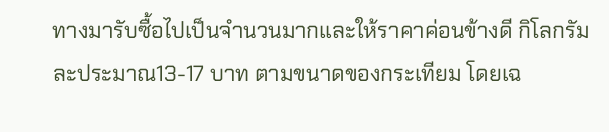ทางมารับซื้อไปเป็นจำนวนมากและให้ราคาค่อนข้างดี กิโลกรัมละประมาณ13-17 บาท ตามขนาดของกระเทียม โดยเฉ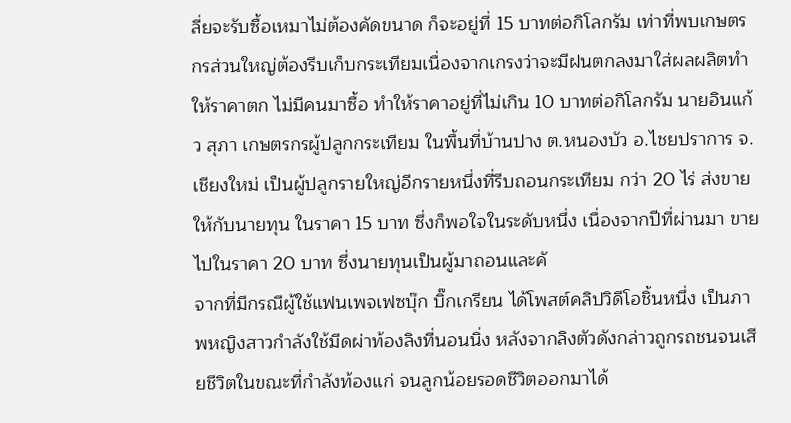ลี่ยจะรับซื้อเหมาไม่ต้องคัดขนาด ก็จะอยู่ที่ 15 บาทต่อกิโลกรัม เท่าที่พบเกษตรกรส่วนใหญ่ต้องรีบเก็บกระเทียมเนื่องจากเกรงว่าจะมีฝนตกลงมาใส่ผลผลิตทำให้ราคาตก ไม่มีคนมาซื้อ ทำให้ราคาอยู่ที่ไม่เกิน 10 บาทต่อกิโลกรัม นายอินแก้ว สุภา เกษตรกรผู้ปลูกกระเทียม ในพื้นที่บ้านปาง ต.หนองบัว อ.ไชยปราการ จ.เชียงใหม่ เป็นผู้ปลูกรายใหญ่อีกรายหนึ่งที่รีบถอนกระเทียม กว่า 20 ไร่ ส่งขายให้กับนายทุน ในราคา 15 บาท ซึ่งก็พอใจในระดับหนึ่ง เนื่องจากปีที่ผ่านมา ขายไปในราคา 20 บาท ซึ่งนายทุนเป็นผู้มาถอนและคั
จากที่มีกรณีผู้ใช้แฟนเพจเฟซบุ๊ก บิ๊กเกรียน ได้โพสต์คลิปวิดีโอชิ้นหนึ่ง เป็นภาพหญิงสาวกำลังใช้มีดผ่าท้องลิงที่นอนนิ่ง หลังจากลิงตัวดังกล่าวถูกรถชนจนเสียชีวิตในขณะที่กำลังท้องแก่ จนลูกน้อยรอดชีวิตออกมาได้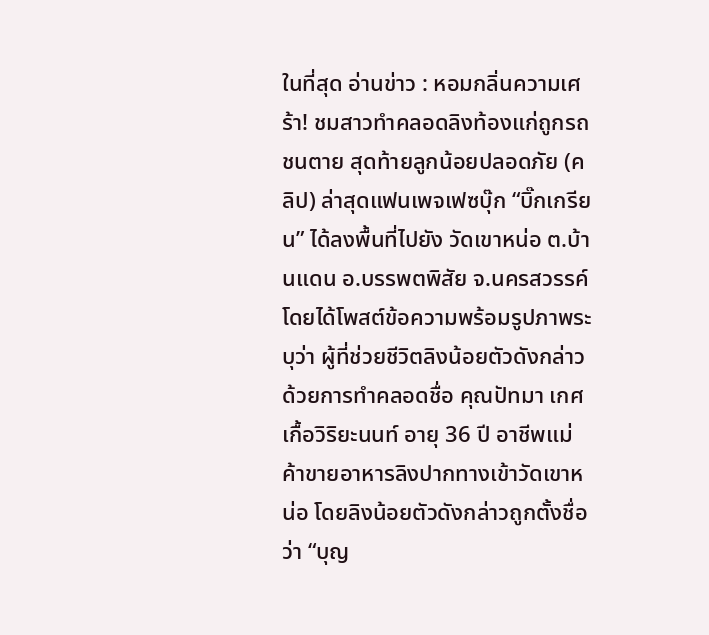ในที่สุด อ่านข่าว : หอมกลิ่นความเศร้า! ชมสาวทำคลอดลิงท้องแก่ถูกรถชนตาย สุดท้ายลูกน้อยปลอดภัย (คลิป) ล่าสุดแฟนเพจเฟซบุ๊ก “บิ๊กเกรียน” ได้ลงพื้นที่ไปยัง วัดเขาหน่อ ต.บ้านแดน อ.บรรพตพิสัย จ.นครสวรรค์ โดยได้โพสต์ข้อความพร้อมรูปภาพระบุว่า ผู้ที่ช่วยชีวิตลิงน้อยตัวดังกล่าวด้วยการทำคลอดชื่อ คุณปัทมา เกศเกื้อวิริยะนนท์ อายุ 36 ปี อาชีพแม่ค้าขายอาหารลิงปากทางเข้าวัดเขาหน่อ โดยลิงน้อยตัวดังกล่าวถูกตั้งชื่อว่า “บุญ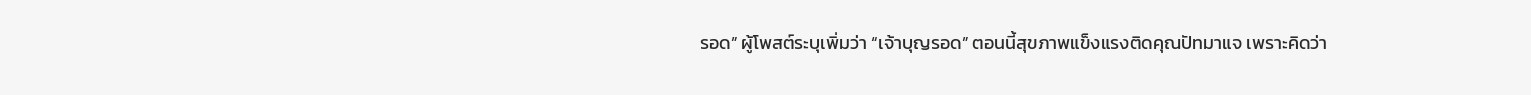รอด” ผู้โพสต์ระบุเพิ่มว่า “เจ้าบุญรอด” ตอนนี้สุขภาพแข็งแรงติดคุณปัทมาแจ เพราะคิดว่า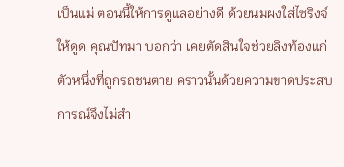เป็นแม่ ตอนนี้ให้การดูแลอย่างดี ด้วยนมผงใส่ไซริงจ์ให้ดูด คุณปัทมา บอกว่า เคยตัดสินใจช่วยลิงท้องแก่ตัวหนึ่งที่ถูกรถชนตาย คราวนั้นด้วยความขาดประสบการณ์จึงไม่สำ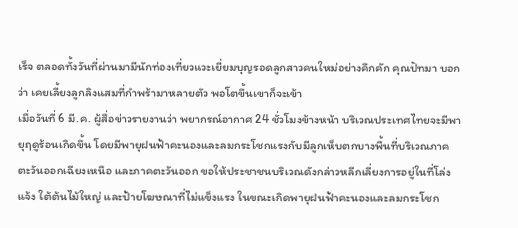เร็จ ตลอดทั้งวันที่ผ่านมามีนักท่องเที่ยวแวะเยี่ยมบุญรอดลูกสาวคนใหม่อย่างคึกคัก คุณปัทมา บอกว่า เคยเลี้ยงลูกลิงแสมที่กำพร้ามาหลายตัว พอโตขึ้นเขาก็จะเข้า
เมื่อวันที่ 6 มี.ค. ผู้สื่อข่าวรายงานว่า พยากรณ์อากาศ 24 ชั่วโมงข้างหน้า บริเวณประเทศไทยจะมีพายุฤดูร้อนเกิดขึ้น โดยมีพายุฝนฟ้าคะนองและลมกระโชกแรงกับมีลูกเห็บตกบางพื้นที่บริเวณภาคตะวันออกเฉียงเหนือ และภาคตะวันออก ขอให้ประชาชนบริเวณดังกล่าวหลีกเลี่ยงการอยู่ในที่โล่งแจ้ง ใต้ต้นไม้ใหญ่ และป้ายโฆษณาที่ไม่แข็งแรง ในขณะเกิดพายุฝนฟ้าคะนองและลมกระโชก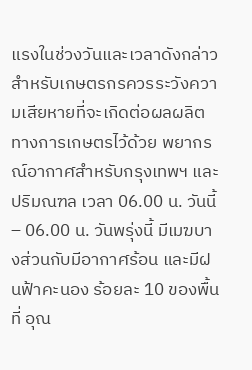แรงในช่วงวันและเวลาดังกล่าว สำหรับเกษตรกรควรระวังความเสียหายที่จะเกิดต่อผลผลิตทางการเกษตรไว้ด้วย พยากรณ์อากาศสำหรับกรุงเทพฯ และปริมณฑล เวลา 06.00 น. วันนี้ – 06.00 น. วันพรุ่งนี้ มีเมฆบางส่วนกับมีอากาศร้อน และมีฝนฟ้าคะนอง ร้อยละ 10 ของพื้นที่ อุณ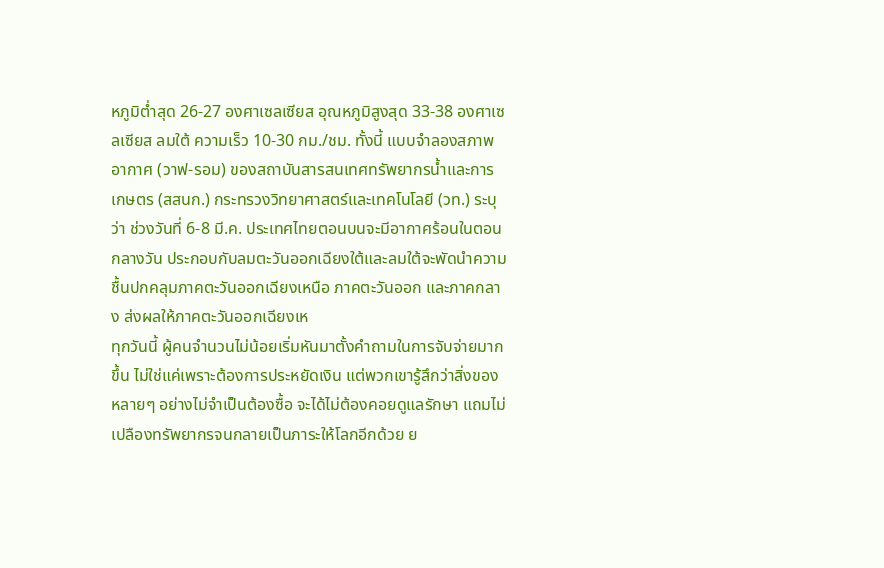หภูมิต่ำสุด 26-27 องศาเซลเซียส อุณหภูมิสูงสุด 33-38 องศาเซลเซียส ลมใต้ ความเร็ว 10-30 กม./ชม. ทั้งนี้ แบบจำลองสภาพอากาศ (วาฟ-รอม) ของสถาบันสารสนเทศทรัพยากรน้ำและการเกษตร (สสนก.) กระทรวงวิทยาศาสตร์และเทคโนโลยี (วท.) ระบุว่า ช่วงวันที่ 6-8 มี.ค. ประเทศไทยตอนบนจะมีอากาศร้อนในตอนกลางวัน ประกอบกับลมตะวันออกเฉียงใต้และลมใต้จะพัดนำความชื้นปกคลุมภาคตะวันออกเฉียงเหนือ ภาคตะวันออก และภาคกลาง ส่งผลให้ภาคตะวันออกเฉียงเห
ทุกวันนี้ ผู้คนจำนวนไม่น้อยเริ่มหันมาตั้งคำถามในการจับจ่ายมากขึ้น ไม่ใช่แค่เพราะต้องการประหยัดเงิน แต่พวกเขารู้สึกว่าสิ่งของหลายๆ อย่างไม่จำเป็นต้องซื้อ จะได้ไม่ต้องคอยดูแลรักษา แถมไม่เปลืองทรัพยากรจนกลายเป็นภาระให้โลกอีกด้วย ย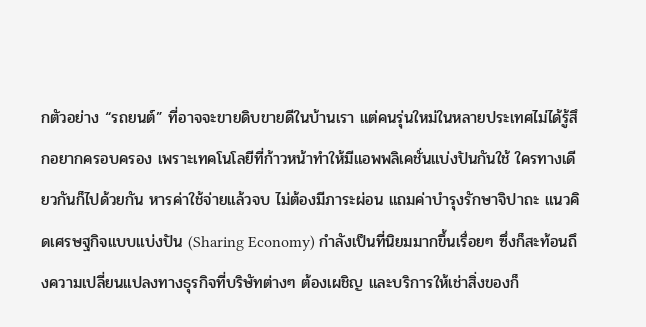กตัวอย่าง “รถยนต์” ที่อาจจะขายดิบขายดีในบ้านเรา แต่คนรุ่นใหม่ในหลายประเทศไม่ได้รู้สึกอยากครอบครอง เพราะเทคโนโลยีที่ก้าวหน้าทำให้มีแอพพลิเคชั่นแบ่งปันกันใช้ ใครทางเดียวกันก็ไปด้วยกัน หารค่าใช้จ่ายแล้วจบ ไม่ต้องมีภาระผ่อน แถมค่าบำรุงรักษาจิปาถะ แนวคิดเศรษฐกิจแบบแบ่งปัน (Sharing Economy) กำลังเป็นที่นิยมมากขึ้นเรื่อยๆ ซึ่งก็สะท้อนถึงความเปลี่ยนแปลงทางธุรกิจที่บริษัทต่างๆ ต้องเผชิญ และบริการให้เช่าสิ่งของก็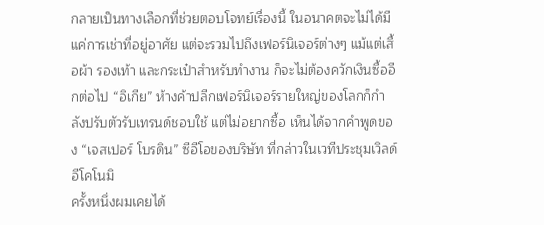กลายเป็นทางเลือกที่ช่วยตอบโจทย์เรื่องนี้ ในอนาคตจะไม่ได้มีแค่การเช่าที่อยู่อาศัย แต่จะรวมไปถึงเฟอร์นิเจอร์ต่างๆ แม้แต่เสื้อผ้า รองเท้า และกระเป๋าสำหรับทำงาน ก็จะไม่ต้องควักเงินซื้ออีกต่อไป “อิเกีย” ห้างค้าปลีกเฟอร์นิเจอร์รายใหญ่ของโลกก็กำลังปรับตัวรับเทรนด์ชอบใช้ แต่ไม่อยากซื้อ เห็นได้จากคำพูดของ “เจสเปอร์ โบรดิน” ซีอีโอของบริษัท ที่กล่าวในเวทีประชุมเวิลด์ อีโคโนมิ
ครั้งหนึ่งผมเคยได้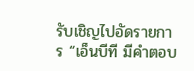รับเชิญไปอัดรายการ “เอ็นบีที มีคำตอบ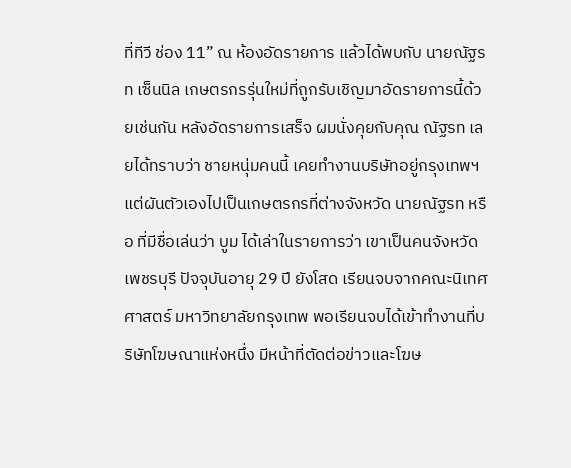ที่ทีวี ช่อง 11” ณ ห้องอัดรายการ แล้วได้พบกับ นายณัฐรท เซ็นนิล เกษตรกรรุ่นใหม่ที่ถูกรับเชิญมาอัดรายการนี้ด้วยเช่นกัน หลังอัดรายการเสร็จ ผมนั่งคุยกับคุณ ณัฐรท เลยได้ทราบว่า ชายหนุ่มคนนี้ เคยทำงานบริษัทอยู่กรุงเทพฯ แต่ผันตัวเองไปเป็นเกษตรกรที่ต่างจังหวัด นายณัฐรท หรือ ที่มีชื่อเล่นว่า บูม ได้เล่าในรายการว่า เขาเป็นคนจังหวัดเพชรบุรี ปัจจุบันอายุ 29 ปี ยังโสด เรียนจบจากคณะนิเทศศาสตร์ มหาวิทยาลัยกรุงเทพ พอเรียนจบได้เข้าทำงานที่บริษัทโฆษณาแห่งหนึ่ง มีหน้าที่ตัดต่อข่าวและโฆษ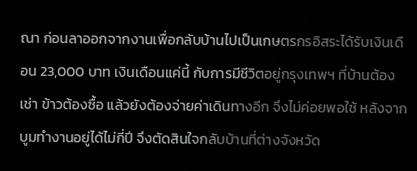ณา ก่อนลาออกจากงานเพื่อกลับบ้านไปเป็นเกษตรกรอิสระได้รับเงินเดือน 23,000 บาท เงินเดือนแค่นี้ กับการมีชีวิตอยู่กรุงเทพฯ ที่บ้านต้องเช่า ข้าวต้องซื้อ แล้วยังต้องจ่ายค่าเดินทางอีก จึงไม่ค่อยพอใช้ หลังจากบูมทำงานอยู่ได้ไม่กี่ปี จึงตัดสินใจกลับบ้านที่ต่างจังหวัด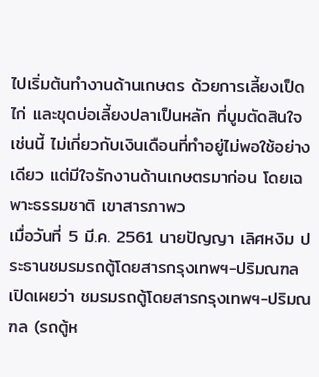ไปเริ่มต้นทำงานด้านเกษตร ด้วยการเลี้ยงเป็ด ไก่ และขุดบ่อเลี้ยงปลาเป็นหลัก ที่บูมตัดสินใจเช่นนี้ ไม่เกี่ยวกับเงินเดือนที่ทำอยู่ไม่พอใช้อย่างเดียว แต่มีใจรักงานด้านเกษตรมาก่อน โดยเฉพาะธรรมชาติ เขาสารภาพว
เมื่อวันที่ 5 มี.ค. 2561 นายปัญญา เลิศหงิม ประธานชมรมรถตู้โดยสารกรุงเทพฯ-ปริมณฑล เปิดเผยว่า ชมรมรถตู้โดยสารกรุงเทพฯ-ปริมณฑล (รถตู้ห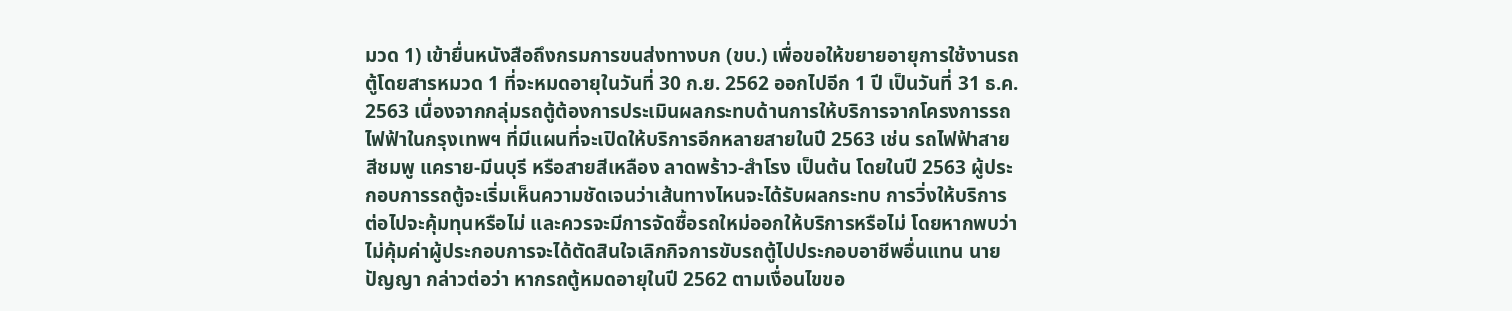มวด 1) เข้ายื่นหนังสือถึงกรมการขนส่งทางบก (ขบ.) เพื่อขอให้ขยายอายุการใช้งานรถตู้โดยสารหมวด 1 ที่จะหมดอายุในวันที่ 30 ก.ย. 2562 ออกไปอีก 1 ปี เป็นวันที่ 31 ธ.ค. 2563 เนื่องจากกลุ่มรถตู้ต้องการประเมินผลกระทบด้านการให้บริการจากโครงการรถไฟฟ้าในกรุงเทพฯ ที่มีแผนที่จะเปิดให้บริการอีกหลายสายในปี 2563 เช่น รถไฟฟ้าสายสีชมพู แคราย-มีนบุรี หรือสายสีเหลือง ลาดพร้าว-สำโรง เป็นต้น โดยในปี 2563 ผู้ประกอบการรถตู้จะเริ่มเห็นความชัดเจนว่าเส้นทางไหนจะได้รับผลกระทบ การวิ่งให้บริการต่อไปจะคุ้มทุนหรือไม่ และควรจะมีการจัดซื้อรถใหม่ออกให้บริการหรือไม่ โดยหากพบว่าไม่คุ้มค่าผู้ประกอบการจะได้ตัดสินใจเลิกกิจการขับรถตู้ไปประกอบอาชีพอื่นแทน นายปัญญา กล่าวต่อว่า หากรถตู้หมดอายุในปี 2562 ตามเงื่อนไขขอ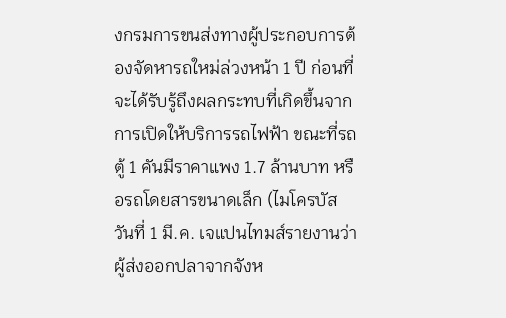งกรมการขนส่งทางผู้ประกอบการต้องจัดหารถใหม่ล่วงหน้า 1 ปี ก่อนที่จะได้รับรู้ถึงผลกระทบที่เกิดขึ้นจากการเปิดให้บริการรถไฟฟ้า ขณะที่รถตู้ 1 คันมีราคาแพง 1.7 ล้านบาท หรือรถโดยสารขนาดเล็ก (ไมโครบัส
วันที่ 1 มี.ค. เจแปนไทมส์รายงานว่า ผู้ส่งออกปลาจากจังห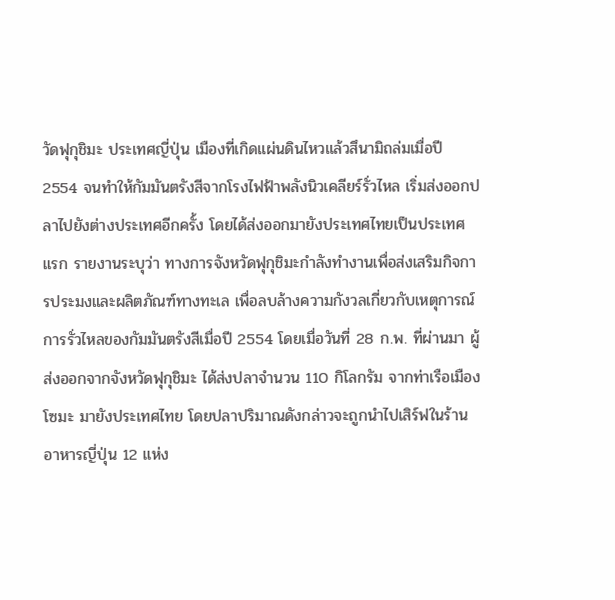วัดฟุกุชิมะ ประเทศญี่ปุ่น เมืองที่เกิดแผ่นดินไหวแล้วสึนามิถล่มเมื่อปี 2554 จนทำให้กัมมันตรังสีจากโรงไฟฟ้าพลังนิวเคลียร์รั่วไหล เริ่มส่งออกปลาไปยังต่างประเทศอีกครั้ง โดยได้ส่งออกมายังประเทศไทยเป็นประเทศแรก รายงานระบุว่า ทางการจังหวัดฟุกุชิมะกำลังทำงานเพื่อส่งเสริมกิจการประมงและผลิตภัณฑ์ทางทะเล เพื่อลบล้างความกังวลเกี่ยวกับเหตุการณ์การรั่วไหลของกัมมันตรังสีเมื่อปี 2554 โดยเมื่อวันที่ 28 ก.พ. ที่ผ่านมา ผู้ส่งออกจากจังหวัดฟุกุชิมะ ได้ส่งปลาจำนวน 110 กิโลกรัม จากท่าเรือเมืองโซมะ มายังประเทศไทย โดยปลาปริมาณดังกล่าวจะถูกนำไปเสิร์ฟในร้านอาหารญี่ปุ่น 12 แห่ง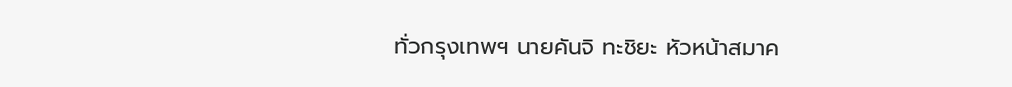ทั่วกรุงเทพฯ นายคันจิ ทะชิยะ หัวหน้าสมาค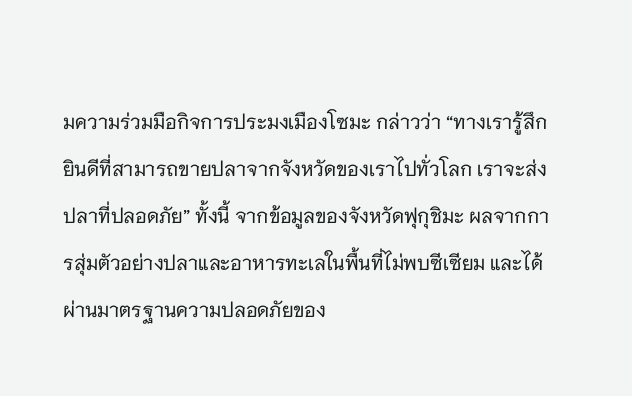มความร่วมมือกิจการประมงเมืองโซมะ กล่าวว่า “ทางเรารู้สึกยินดีที่สามารถขายปลาจากจังหวัดของเราไปทั่วโลก เราจะส่งปลาที่ปลอดภัย” ทั้งนี้ จากข้อมูลของจังหวัดฟุกุชิมะ ผลจากการสุ่มตัวอย่างปลาและอาหารทะเลในพื้นที่ไม่พบซีเซียม และได้ผ่านมาตรฐานความปลอดภัยของ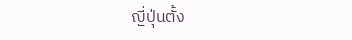ญี่ปุ่นตั้ง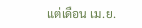แต่เดือน เม.ย.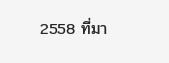2558 ที่มา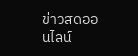ข่าวสดออนไลน์